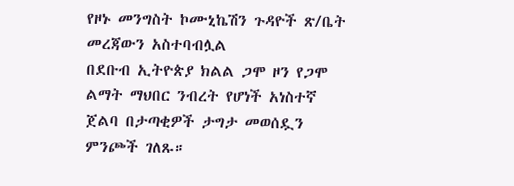የዞኑ መንግስት ኮሙኒኬሽን ጉዳዮች ጽ/ቤት መረጃውን አስተባብሏል
በደቡብ ኢትዮጵያ ክልል ጋሞ ዞን የጋሞ ልማት ማህበር ንብረት የሆነች አነስተኛ ጀልባ በታጣቂዎች ታግታ መወሰዷን ምንጮች ገለጹ።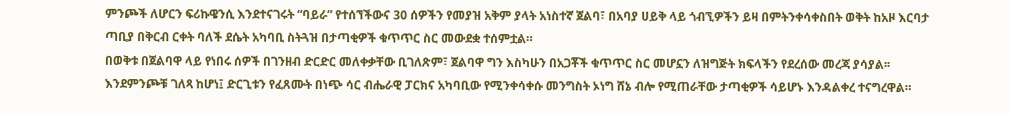ምንጮች ለሆርን ፍሪኩዌንሲ እንደተናገሩት “ባይራ” የተሰኘችውና 30 ሰዎችን የመያዝ አቅም ያላት አነስተኛ ጀልባ፣ በአባያ ሀይቅ ላይ ጎብኚዎችን ይዛ በምትንቀሳቀስበት ወቅት ከአዞ እርባታ ጣቢያ በቅርብ ርቀት ባለች ደሴት አካባቢ ስትጓዝ በታጣቂዎች ቁጥጥር ስር መውደቋ ተሰምቷል።
በወቅቱ በጀልባዋ ላይ የነበሩ ሰዎች በገንዘብ ድርድር መለቀቃቸው ቢገለጽም፣ ጀልባዋ ግን እስካሁን በአጋቾች ቁጥጥር ስር መሆኗን ለዝግጅት ክፍላችን የደረሰው መረጃ ያሳያል፡፡ እንደምንጮቹ ገለጻ ከሆነ፤ ድርጊቱን የፈጸሙት በነጭ ሳር ብሔራዊ ፓርክና አካባቢው የሚንቀሳቀሱ መንግስት ኦነግ ሸኔ ብሎ የሚጠራቸው ታጣቂዎች ሳይሆኑ እንዳልቀረ ተናግረዋል።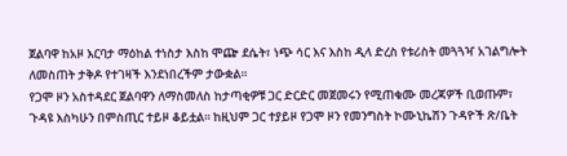ጀልባዋ ከአዞ እርባታ ማዕከል ተነስታ እስከ ሞጬ ደሴት፣ ነጭ ሳር እና እስከ ዲላ ድረስ የቱሪስት መጓጓዣ አገልግሎት ለመስጠት ታቅዶ የተገዛች እንደነበረችም ታውቋል።
የጋሞ ዞን አስተዳደር ጀልባዋን ለማስመለስ ከታጣቂዎቹ ጋር ድርድር መጀመሩን የሚጠቁሙ መረጃዎች ቢወጡም፣ ጉዳዩ እስካሁን በምስጢር ተይዞ ቆይቷል፡፡ ከዚህም ጋር ተያይዞ የጋሞ ዞን የመንግስት ኮሙኒኬሽን ጉዳዮች ጽ/ቤት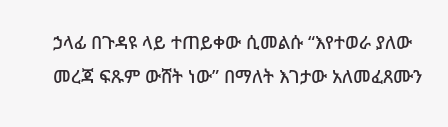ኃላፊ በጉዳዩ ላይ ተጠይቀው ሲመልሱ “እየተወራ ያለው መረጃ ፍጹም ውሸት ነው” በማለት እገታው አለመፈጸሙን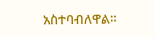አስተባብለዋል።